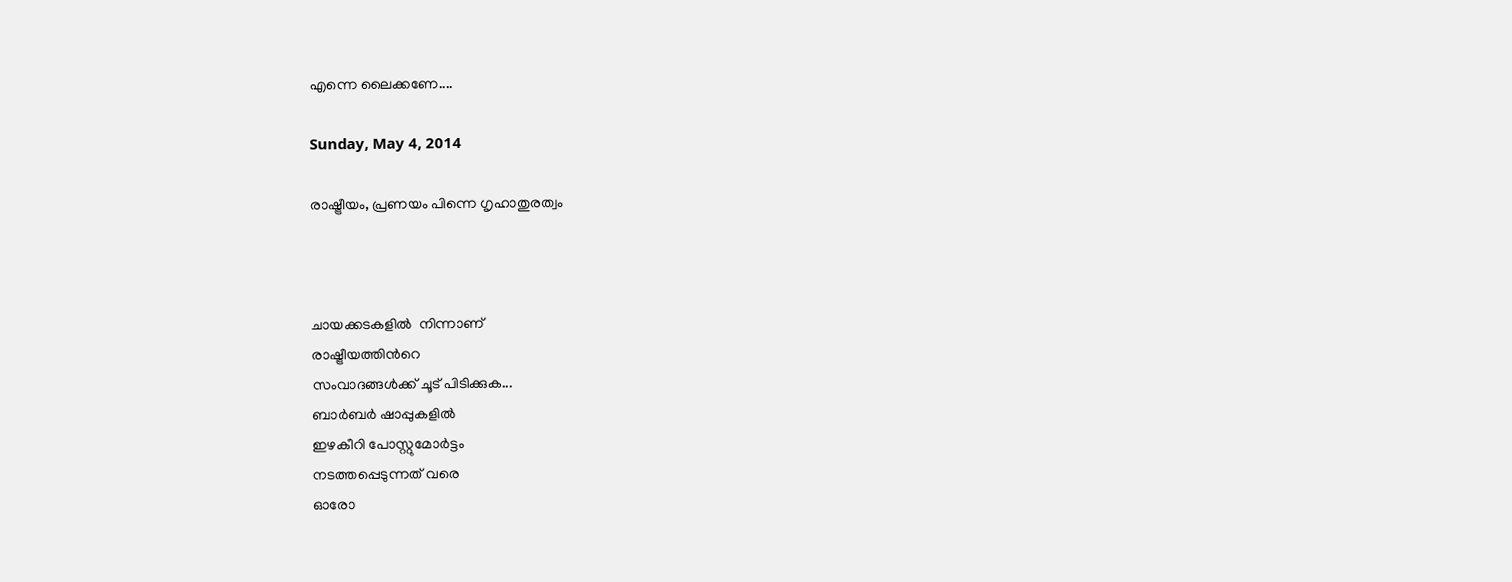എന്നെ ലൈക്കണേ....

Sunday, May 4, 2014

രാഷ്ട്രീയം, പ്രണയം പിന്നെ ഗൃഹാതുരത്വം



ചായക്കടകളില്‍ ‍ നിന്നാണ്
രാഷ്ട്രീയത്തിന്‍റെ
സംവാദങ്ങള്‍ക്ക് ചൂട് പിടിക്കുക...
ബാര്‍ബര്‍ ഷാപ്പുകളില്‍ ‍
ഇഴകീറി പോസ്റ്റുമോര്‍ട്ടം
നടത്തപ്പെടുന്നത് വരെ
ഓരോ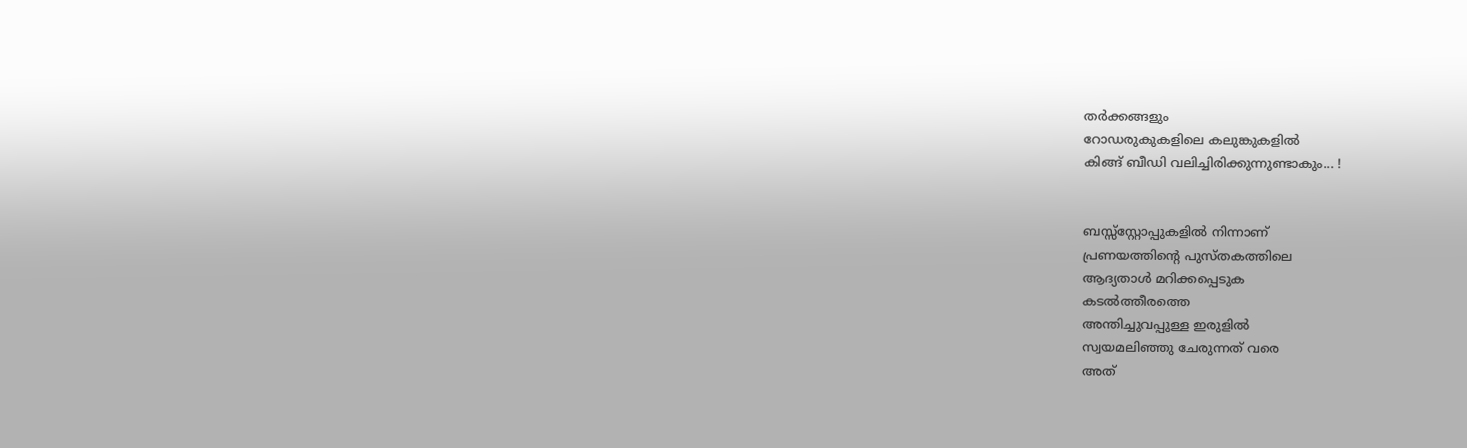തര്‍ക്കങ്ങളും
റോഡരുകുകളിലെ കലുങ്കുകളില്‍
കിങ്ങ് ബീഡി വലിച്ചിരിക്കുന്നുണ്ടാകും... !


ബസ്സ്‌സ്റ്റോപ്പുകളില്‍ നിന്നാണ്
പ്രണയത്തിന്‍റെ പുസ്തകത്തിലെ
ആദ്യതാള്‍ മറിക്കപ്പെടുക
കടല്‍ത്തീരത്തെ
അന്തിച്ചുവപ്പുള്ള ഇരുളില്‍
സ്വയമലിഞ്ഞു ചേരുന്നത് വരെ
അത്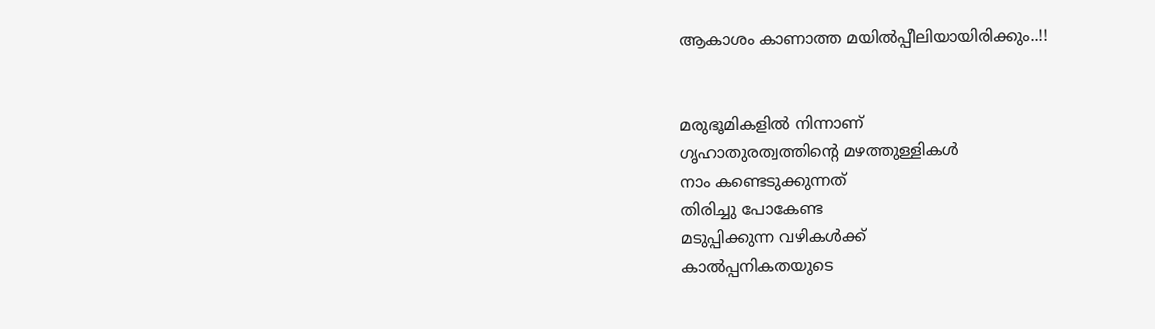ആകാശം കാണാത്ത മയില്‍പ്പീലിയായിരിക്കും..!!


മരുഭൂമികളില്‍ നിന്നാണ്
ഗൃഹാതുരത്വത്തിന്‍റെ മഴത്തുള്ളികള്‍
നാം കണ്ടെടുക്കുന്നത്
തിരിച്ചു പോകേണ്ട
മടുപ്പിക്കുന്ന വഴികള്‍ക്ക്
കാല്‍പ്പനികതയുടെ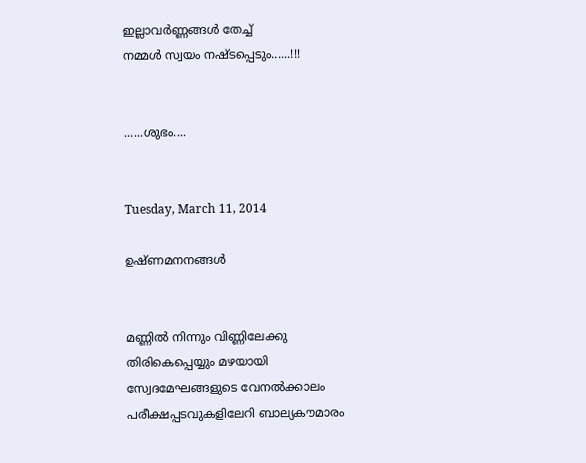ഇല്ലാവര്‍ണ്ണങ്ങള്‍ തേച്ച്
നമ്മള്‍ സ്വയം നഷ്ടപ്പെടും......!!!


......ശുഭം....


Tuesday, March 11, 2014

ഉഷ്ണമനനങ്ങള്‍


മണ്ണില്‍ നിന്നും വിണ്ണിലേക്കു
തിരികെപ്പെയ്യും മഴയായി
സ്വേദമേഘങ്ങളുടെ വേനല്‍ക്കാലം
പരീക്ഷപ്പടവുകളിലേറി ബാല്യകൗമാരം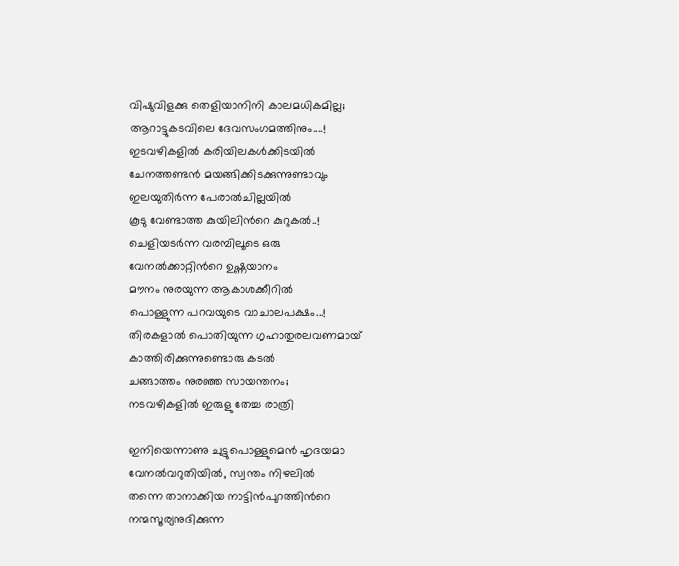വിഷുവിളക്കു തെളിയാനിനി കാലമധികമില്ല;
ആറാട്ടുകടവിലെ ദേവസംഗമത്തിനും....!
ഇടവഴികളില്‍ കരിയിലകള്‍ക്കിടയില്‍
ചേനത്തണ്ടന്‍ മയങ്ങിക്കിടക്കുന്നുണ്ടാവും
ഇലയുതിര്‍ന്ന പേരാല്‍ചില്ലയില്‍
കൂടു വേണ്ടാത്ത കുയിലിന്‍റെ കുറുകല്‍..!
ചെളിയടര്‍ന്ന വരമ്പിലൂടെ ഒരു
വേനല്‍ക്കാറ്റിന്‍റെ ഉഷ്ണയാനം
മൗനം നുരയുന്ന ആകാശക്കീറില്‍
പൊള്ളുന്ന പറവയുടെ വാചാലപക്ഷം...!
തിരകളാല്‍ പൊതിയുന്ന ഗൃഹാതുരലവണമായ്
കാത്തിരിക്കുന്നുണ്ടൊരു കടല്‍
ചങ്ങാത്തം നുരഞ്ഞ സായന്തനം;
നടവഴികളില്‍ ഇരുളു തേച്ച രാത്രി

ഇനിയെന്നാണു ചുട്ടുപൊള്ളുമെന്‍ ഹൃദയമാ
വേനല്‍വറുതിയില്‍, സ്വന്തം നിഴലില്‍
തന്നെ താനാക്കിയ നാട്ടിന്‍പുറത്തിന്‍റെ
നന്മസൂര്യനുദിക്കുന്ന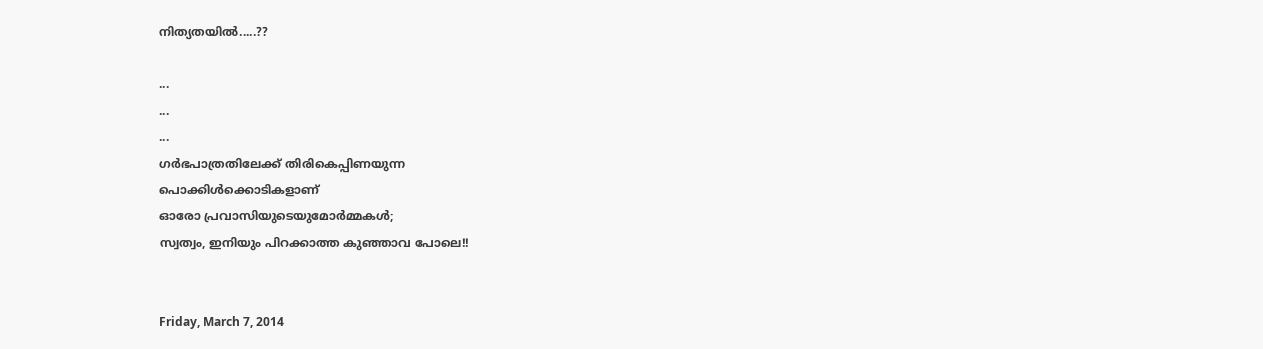നിത്യതയില്‍.....??

...
...
...
ഗര്‍ഭപാത്രതിലേക്ക് തിരികെപ്പിണയുന്ന
പൊക്കിള്‍ക്കൊടികളാണ്
ഓരോ പ്രവാസിയുടെയുമോര്‍മ്മകള്‍;
സ്വത്വം, ഇനിയും പിറക്കാത്ത കുഞ്ഞാവ പോലെ!!


Friday, March 7, 2014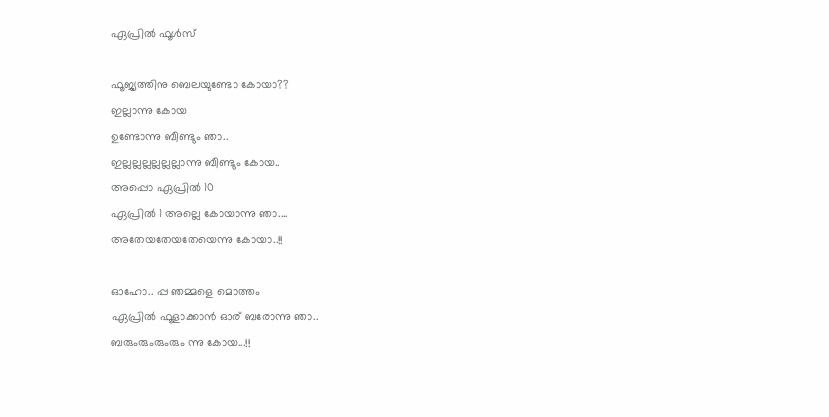ഏപ്രില്‍ ഫൂള്‍സ്

ഫൂജ്യത്തിനു ബെലയുണ്ടോ കോയാ??
ഇല്ലാന്നു കോയ
ഉണ്ടോന്നു ബീണ്ടും ഞാ..
ഇല്ലല്ലല്ലല്ലല്ലല്ലാന്നു ബീണ്ടും കോയ..
അപ്പൊ ഏപ്രില്‍ 10
ഏപ്രില്‍ 1 അല്ലെ കോയാന്നു ഞാ....
അതേയതേയതേയെന്നു കോയാ..!!

ഓഹോ.. പ്പ ഞമ്മളെ മൊത്തം
ഏപ്രില്‍ ഫൂളാക്കാന്‍ ഓര് ബരോന്നു ഞാ..
ബരുംരുംരുംരും ന്നു കോയ...!!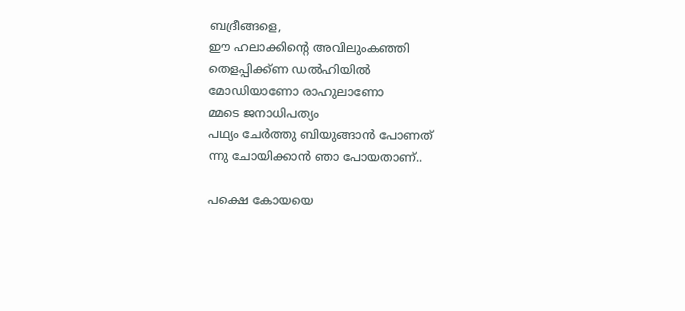ബദ്രീങ്ങളെ,
ഈ ഹലാക്കിന്റെ അവിലുംകഞ്ഞി
തെളപ്പിക്ക്ണ ഡല്‍ഹിയില്‍
മോഡിയാണോ രാഹുലാണോ
മ്മടെ ജനാധിപത്യം
പഥ്യം ചേര്‍ത്തു ബിയുങ്ങാന്‍ പോണത്
ന്നു ചോയിക്കാന്‍ ഞാ പോയതാണ്..

പക്ഷെ കോയയെ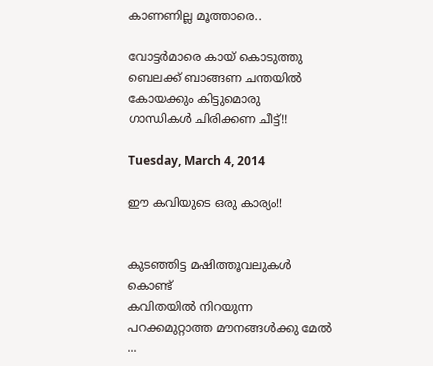കാണണില്ല മൂത്താരെ..

വോട്ടര്‍മാരെ കായ്‌ കൊടുത്തു
ബെലക്ക് ബാങ്ങണ ചന്തയില്‍
കോയക്കും കിട്ടുമൊരു
ഗാന്ധികള്‍ ചിരിക്കണ ചീട്ട്!!

Tuesday, March 4, 2014

ഈ കവിയുടെ ഒരു കാര്യം!!


കുടഞ്ഞിട്ട മഷിത്തൂവലുകള്‍ കൊണ്ട്
കവിതയില്‍ നിറയുന്ന
പറക്കമുറ്റാത്ത മൗനങ്ങള്‍ക്കു മേല്‍ ...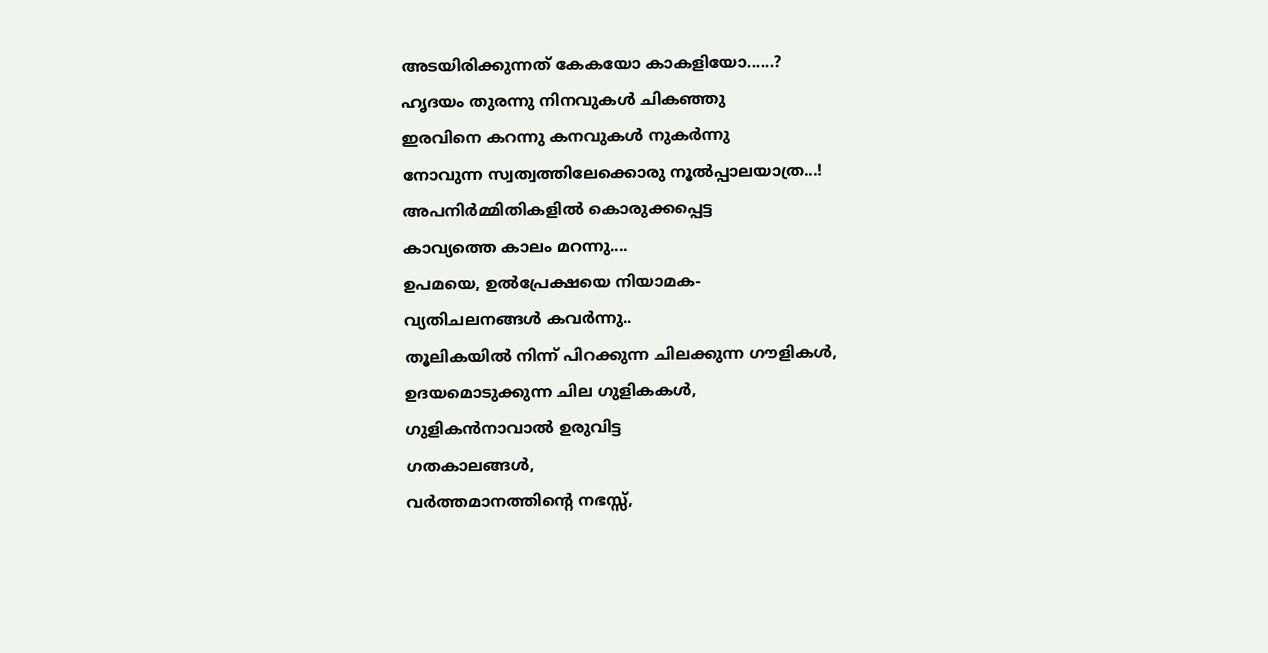അടയിരിക്കുന്നത് കേകയോ കാകളിയോ......?
ഹൃദയം തുരന്നു നിനവുകള്‍ ചികഞ്ഞു
ഇരവിനെ കറന്നു കനവുകള്‍ നുകര്‍ന്നു
നോവുന്ന സ്വത്വത്തിലേക്കൊരു നൂല്‍പ്പാലയാത്ര...!
അപനിര്‍മ്മിതികളില്‍ കൊരുക്കപ്പെട്ട
കാവ്യത്തെ കാലം മറന്നു....
ഉപമയെ, ഉല്‍പ്രേക്ഷയെ നിയാമക-
വ്യതിചലനങ്ങള്‍ കവര്‍ന്നു..
തൂലികയില്‍ നിന്ന് പിറക്കുന്ന ചിലക്കുന്ന ഗൗളികള്‍,
ഉദയമൊടുക്കുന്ന ചില ഗുളികകള്‍,
ഗുളികന്‍നാവാല്‍ ഉരുവിട്ട
ഗതകാലങ്ങള്‍,
വര്‍ത്തമാനത്തിന്‍റെ നഭസ്സ്,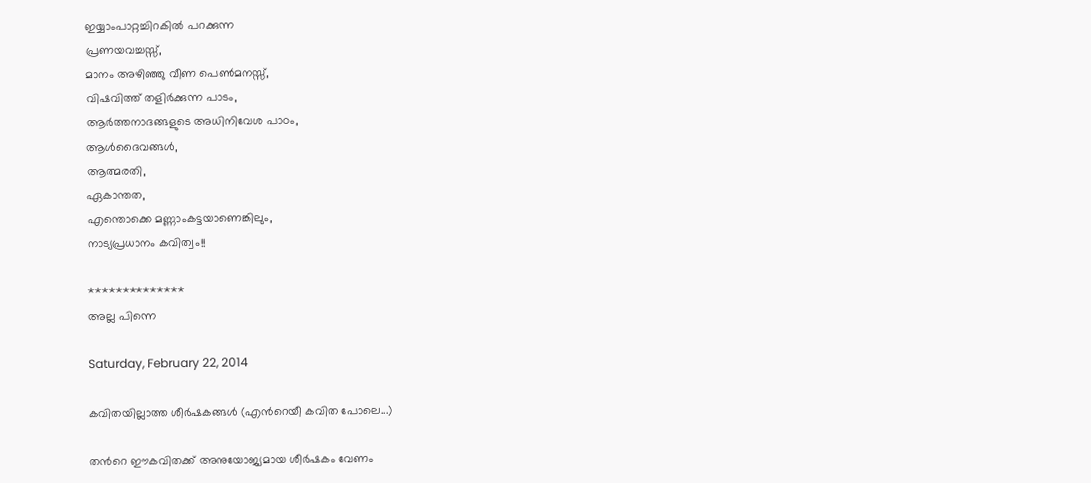ഇയ്യാംപാറ്റച്ചിറകില്‍ പറക്കുന്ന
പ്രണയവച്ചസ്സ്,
മാനം അഴിഞ്ഞു വീണ പെണ്‍മനസ്സ്,
വിഷവിത്ത് തളിര്‍ക്കുന്ന പാടം,
ആര്‍ത്തനാദങ്ങളുടെ അധിനിവേശ പാഠം,
ആള്‍ദൈവങ്ങള്‍,
ആത്മരതി,
ഏകാന്തത,
എന്തൊക്കെ മണ്ണാംകട്ടയാണെങ്കിലും,
നാട്യപ്രധാനം കവിത്വം!!

**************
അല്ല പിന്നെ

Saturday, February 22, 2014

കവിതയില്ലാത്ത ശീര്‍ഷകങ്ങള്‍ (എന്‍റെയീ കവിത പോലെ...)

തന്‍റെ ഈകവിതക്ക് അനുയോജ്യമായ ശീര്‍ഷകം വേണം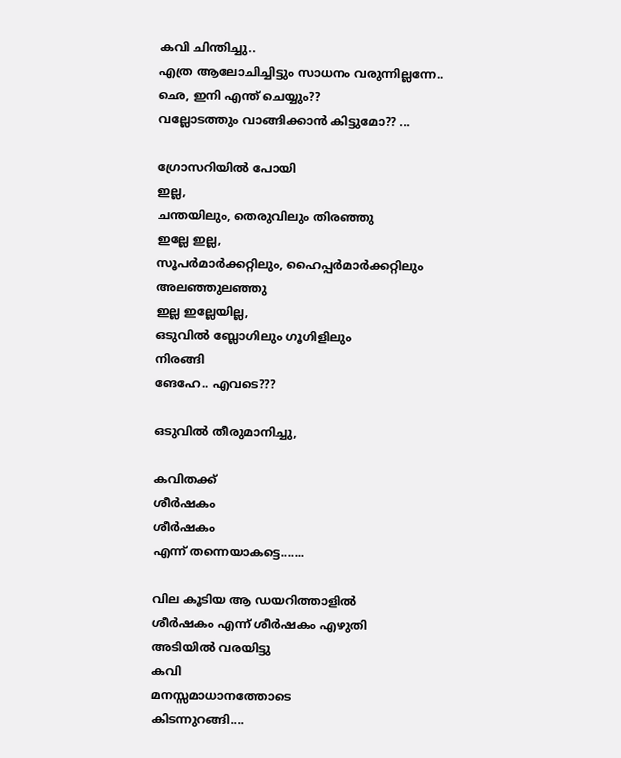കവി ചിന്തിച്ചു..
എത്ര ആലോചിച്ചിട്ടും സാധനം വരുന്നില്ലന്നേ..
ഛെ, ഇനി എന്ത് ചെയ്യും??
വല്ലോടത്തും വാങ്ങിക്കാന്‍ കിട്ടുമോ?? ...

ഗ്രോസറിയില്‍ പോയി
ഇല്ല,
ചന്തയിലും, തെരുവിലും തിരഞ്ഞു
ഇല്ലേ ഇല്ല,
സൂപര്‍മാര്‍ക്കറ്റിലും, ഹൈപ്പര്‍മാര്‍ക്കറ്റിലും
അലഞ്ഞുലഞ്ഞു
ഇല്ല ഇല്ലേയില്ല,
ഒടുവില്‍ ബ്ലോഗിലും ഗൂഗിളിലും
നിരങ്ങി
ങേഹേ.. എവടെ???

ഒടുവില്‍ തീരുമാനിച്ചു,

കവിതക്ക്
ശീര്‍ഷകം
ശീര്‍ഷകം
എന്ന് തന്നെയാകട്ടെ.......

വില കൂടിയ ആ ഡയറിത്താളില്‍
ശീര്‍ഷകം എന്ന് ശീര്‍ഷകം എഴുതി
അടിയില്‍ വരയിട്ടു
കവി
മനസ്സമാധാനത്തോടെ
കിടന്നുറങ്ങി....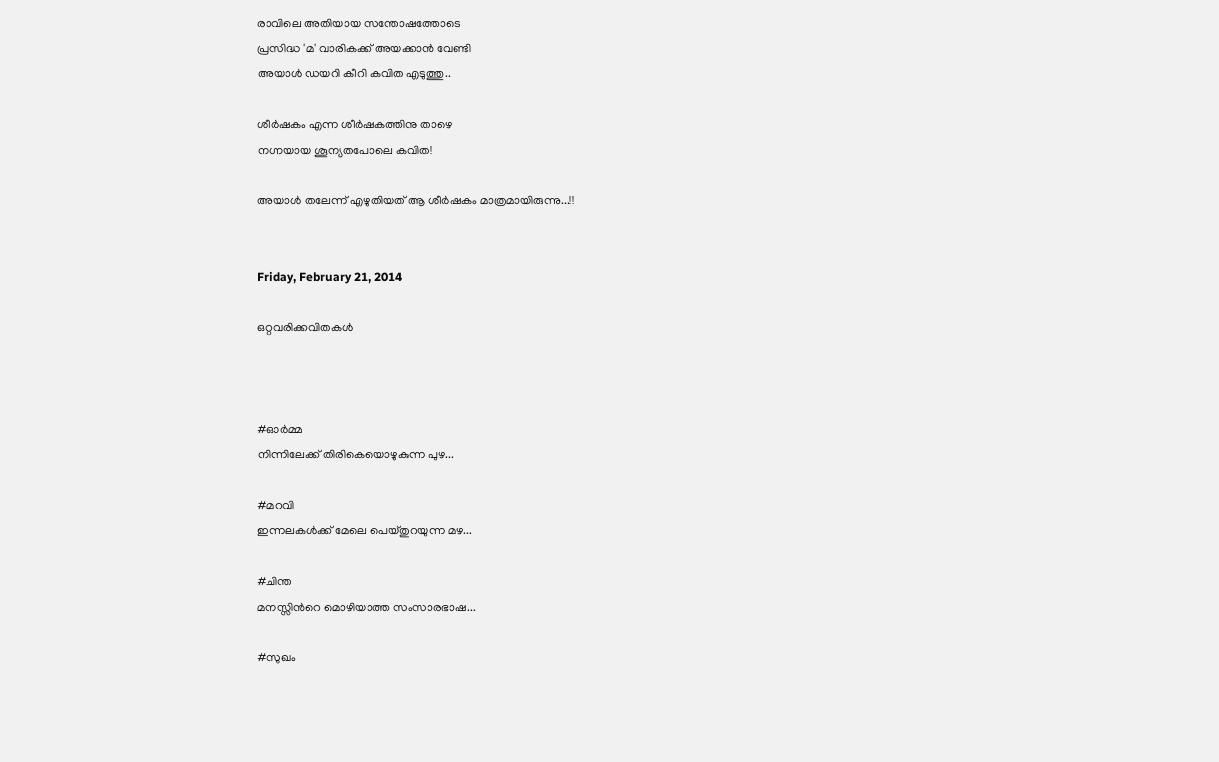രാവിലെ അതിയായ സന്തോഷത്തോടെ
പ്രസിദ്ധ 'മ' വാരികക്ക് അയക്കാന്‍ വേണ്ടി
അയാള്‍ ഡയറി കീറി കവിത എടുത്തു..

ശീര്‍ഷകം എന്ന ശീര്‍ഷകത്തിനു താഴെ
നഗ്നയായ ശൂന്യതപോലെ കവിത!

അയാള്‍ തലേന്ന് എഴുതിയത് ആ ശീര്‍ഷകം മാത്രമായിരുന്നു...!!


Friday, February 21, 2014

ഒറ്റവരിക്കവിതകള്‍



#ഓര്‍മ്മ
നിന്നിലേക്ക് തിരികെയൊഴുകുന്ന പുഴ...

#മറവി
ഇന്നലകള്‍ക്ക് മേലെ പെയ്തുറയുന്ന മഴ...

#ചിന്ത
മനസ്സിന്‍റെ മൊഴിയാത്ത സംസാരഭാഷ...

#സുഖം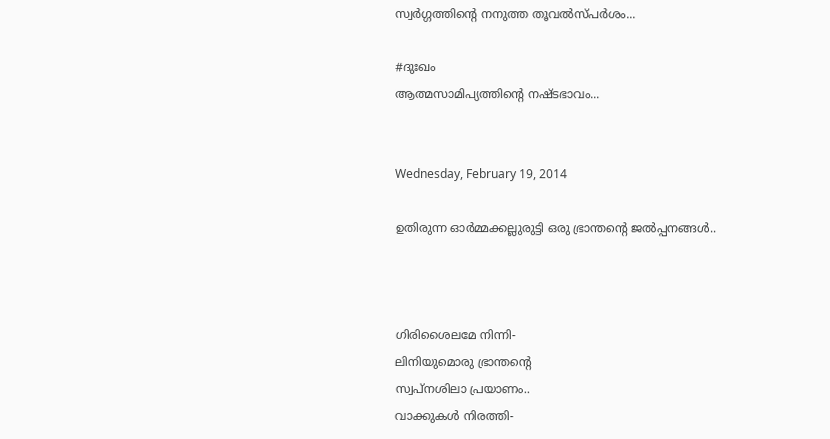സ്വര്‍ഗ്ഗത്തിന്‍റെ നനുത്ത തൂവല്‍സ്പര്‍ശം...

#ദുഃഖം
ആത്മസാമിപ്യത്തിന്‍റെ നഷ്ടഭാവം...


Wednesday, February 19, 2014

ഉതിരുന്ന ഓര്‍മ്മക്കല്ലുരുട്ടി ഒരു ഭ്രാന്തന്‍റെ ജല്‍പ്പനങ്ങള്‍..



ഗിരിശൈലമേ നിന്നി-
ലിനിയുമൊരു ഭ്രാന്തന്‍റെ
സ്വപ്നശിലാ പ്രയാണം..
വാക്കുകള്‍ നിരത്തി-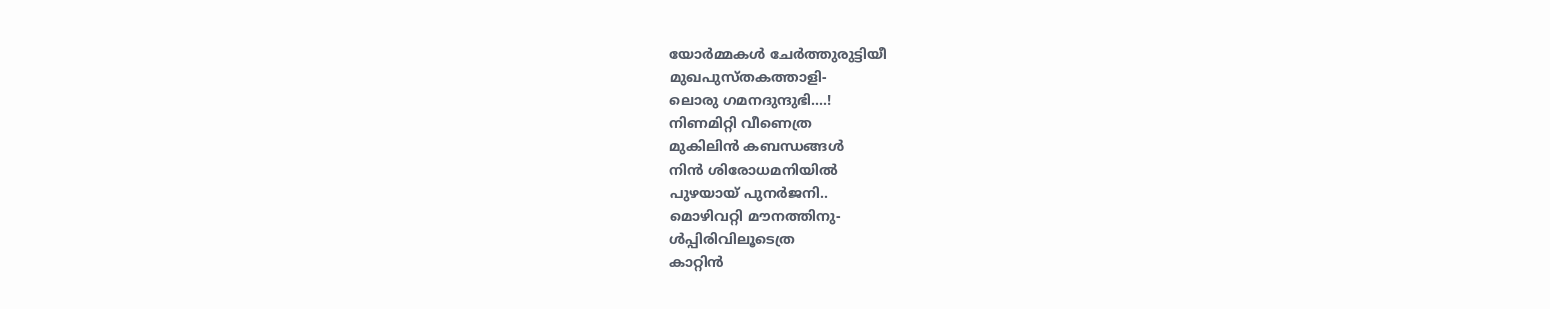യോര്‍മ്മകള്‍ ചേര്‍ത്തുരുട്ടിയീ
മുഖപുസ്തകത്താളി-
ലൊരു ഗമനദുന്ദുഭി....!
നിണമിറ്റി വീണെത്ര
മുകിലിന്‍ കബന്ധങ്ങള്‍
നിന്‍ ശിരോധമനിയില്‍
പുഴയായ് പുനര്‍ജനി..
മൊഴിവറ്റി മൗനത്തിനു-
ള്‍പ്പിരിവിലൂടെത്ര
കാറ്റിന്‍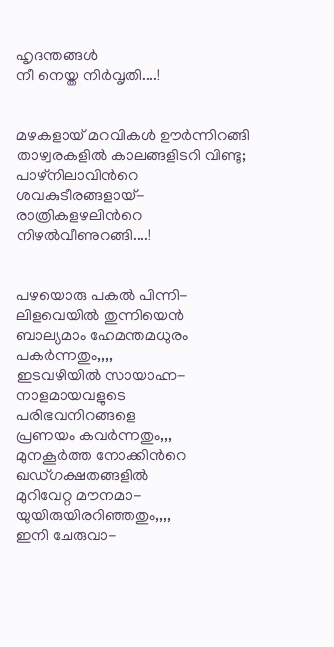ഹൃദന്തങ്ങള്‍
നീ നെയ്ത നിര്‍വൃതി....!


മഴകളായ് മറവികള്‍ ഊര്‍‍ന്നിറങ്ങി
താഴ്വരകളില്‍ കാലങ്ങളിടറി വിണ്ടു;
പാഴ്നിലാവിന്‍റെ ശവകുടീരങ്ങളായ്-
രാത്രികളഴലിന്‍റെ നിഴല്‍വീണുറങ്ങി....!


പഴയൊരു പകല്‍ പിന്നി-
ലിളവെയില്‍ തുന്നിയെന്‍
ബാല്യമാം ഹേമന്തമധുരം
പകര്‍ന്നതും,,,,
ഇടവഴിയില്‍ സായാഹ്ന-
നാളമായവളുടെ
പരിഭവനിറങ്ങളെ
പ്രണയം കവര്‍ന്നതും,,,
മുനകൂര്‍ത്ത നോക്കിന്‍റെ
ഖഡ്ഗക്ഷതങ്ങളില്‍
മുറിവേറ്റ മൗനമാ-
യുയിരുയിരറിഞ്ഞതും,,,,
ഇനി ചേരുവാ-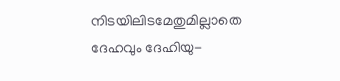നിടയിലിടമേതുമില്ലാതെ
ദേഹവും ദേഹിയു-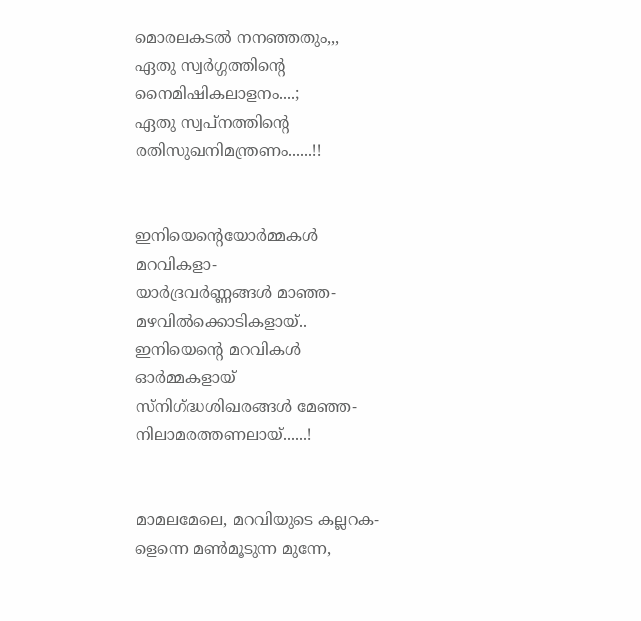മൊരലകടല്‍ നനഞ്ഞതും,,,
ഏതു സ്വര്‍ഗ്ഗത്തിന്‍റെ
നൈമിഷികലാളനം....;
ഏതു സ്വപ്നത്തിന്‍റെ
രതിസുഖനിമന്ത്രണം......!!


ഇനിയെന്‍റെയോര്‍മ്മകള്‍
മറവികളാ-
യാര്‍ദ്രവര്‍ണ്ണങ്ങള്‍ മാഞ്ഞ-
മഴവില്‍ക്കൊടികളായ്..
ഇനിയെന്‍റെ മറവികള്‍
ഓര്‍മ്മകളായ്
സ്നിഗ്ദ്ധശിഖരങ്ങള്‍ മേഞ്ഞ-
നിലാമരത്തണലായ്......!


മാമലമേലെ, മറവിയുടെ കല്ലറക-
ളെന്നെ മണ്‍മൂടുന്ന മുന്നേ,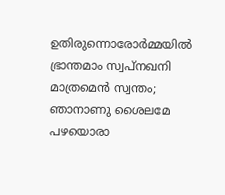ഉതിരുന്നൊരോര്‍മ്മയില്‍
ഭ്രാന്തമാം സ്വപ്നഖനി മാത്രമെന്‍ സ്വന്തം;
ഞാനാണു ശൈലമേ പഴയൊരാ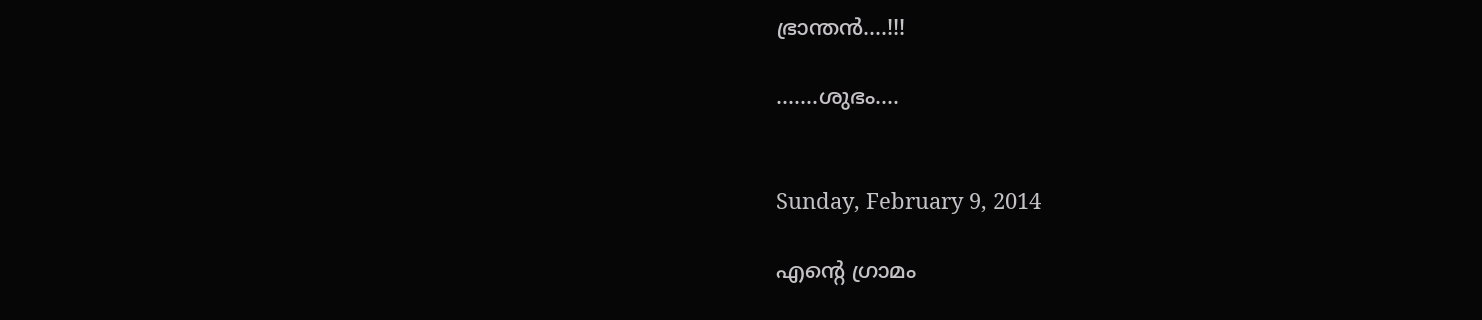ഭ്രാന്തന്‍....!!!

.......ശുഭം....


Sunday, February 9, 2014

എന്‍റെ ഗ്രാമം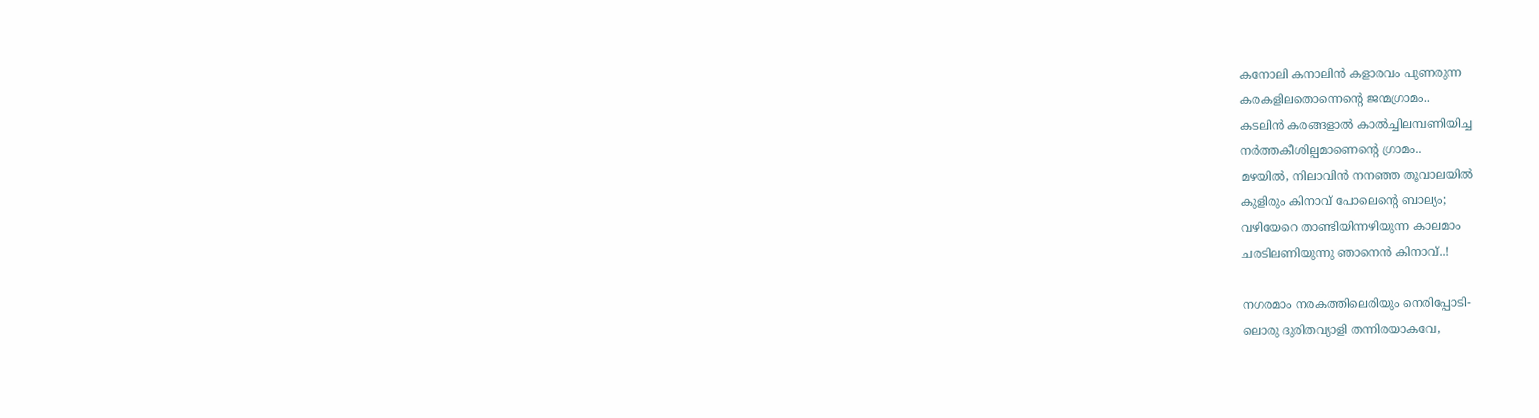കനോലി കനാലിന്‍ കളാരവം പുണരുന്ന
കരകളിലതൊന്നെന്‍റെ ജന്മഗ്രാമം..
കടലിന്‍ കരങ്ങളാല്‍ കാല്‍ച്ചിലമ്പണിയിച്ച
നര്‍ത്തകീശില്പമാണെന്‍റെ ഗ്രാമം..
മഴയില്‍, നിലാവിന്‍ നനഞ്ഞ തൂവാലയില്‍
കുളിരും കിനാവ്‌ പോലെന്‍റെ ബാല്യം;
വഴിയേറെ താണ്ടിയിന്നഴിയുന്ന കാലമാം
ചരടിലണിയുന്നു ഞാനെന്‍ കിനാവ്‌..!

നഗരമാം നരകത്തിലെരിയും നെരിപ്പോടി-
ലൊരു ദുരിതവ്യാളി തന്നിരയാകവേ,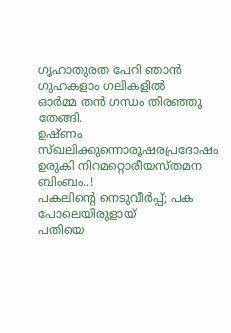ഗൃഹാതുരത പേറി ഞാന്‍ ഗുഹകളാം ഗലികളില്‍
ഓര്‍മ്മ തന്‍ ഗന്ധം തിരഞ്ഞു തേങ്ങി.
ഉഷ്ണം സ്ഖലിക്കുന്നൊരൂഷരപ്രദോഷം
ഉരുകി നിറമറ്റൊരീയസ്തമന ബിംബം..!
പകലിന്‍റെ നെടുവീര്‍പ്പ്; പക പോലെയിരുളായ്‌
പതിയെ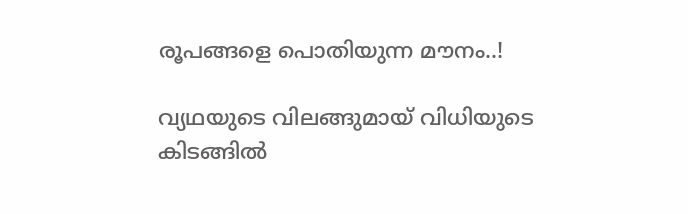രൂപങ്ങളെ പൊതിയുന്ന മൗനം..!

വ്യഥയുടെ വിലങ്ങുമായ് വിധിയുടെ കിടങ്ങില്‍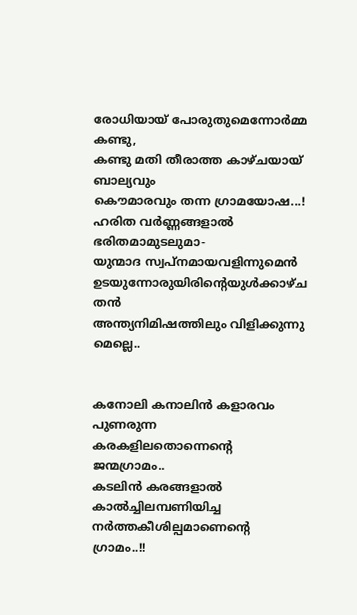രോധിയായ് പോരുതുമെന്നോര്‍മ്മ കണ്ടു,
കണ്ടു മതി തീരാത്ത കാഴ്ചയായ് ബാല്യവും
കൌമാരവും തന്ന ഗ്രാമയോഷ...!
ഹരിത വര്‍ണ്ണങ്ങളാല്‍ ഭരിതമാമുടലുമാ-
യുന്മാദ സ്വപ്നമായവളിന്നുമെന്‍
ഉടയുന്നോരുയിരിന്‍റെയുള്‍ക്കാഴ്ച തന്‍
അന്ത്യനിമിഷത്തിലും വിളിക്കുന്നു മെല്ലെ..


കനോലി കനാലിന്‍ കളാരവം പുണരുന്ന
കരകളിലതൊന്നെന്‍റെ ജന്മഗ്രാമം..
കടലിന്‍ കരങ്ങളാല്‍ കാല്‍ച്ചിലമ്പണിയിച്ച
നര്‍ത്തകീശില്പമാണെന്‍റെ ഗ്രാമം..!!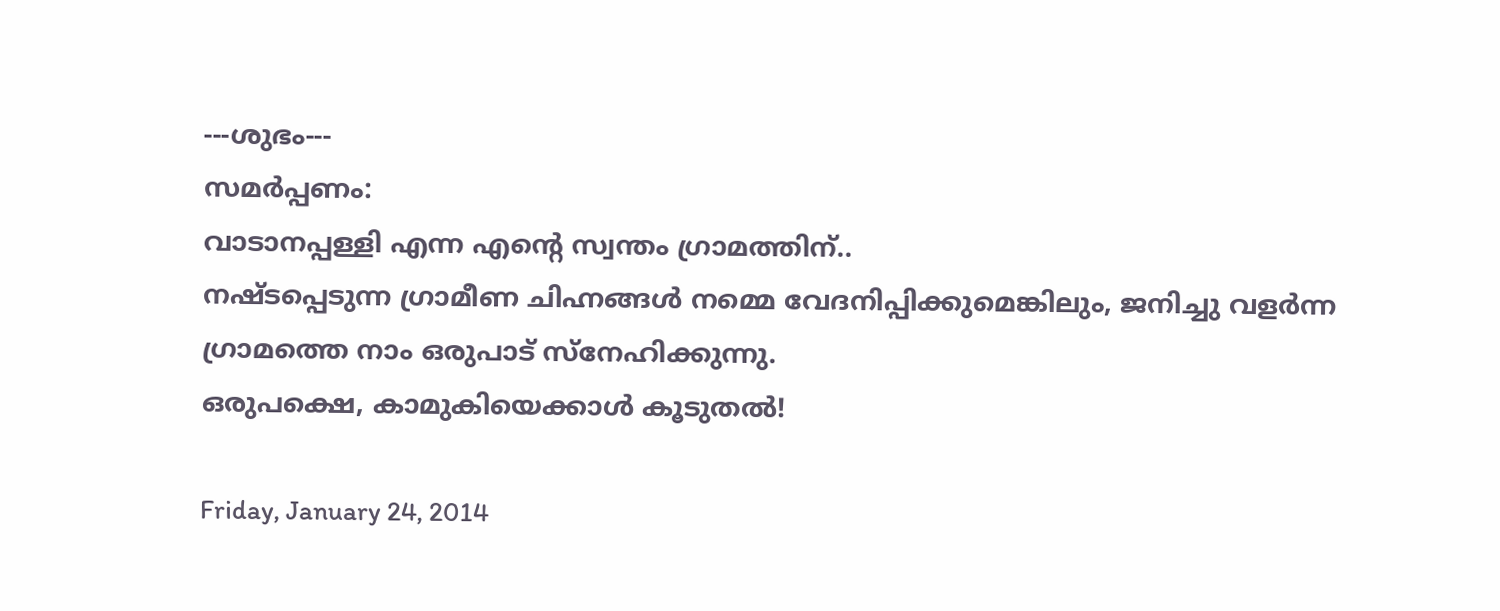---ശുഭം---
സമര്‍പ്പണം:
വാടാനപ്പള്ളി എന്ന എന്‍റെ സ്വന്തം ഗ്രാമത്തിന്‌..
നഷ്ടപ്പെടുന്ന ഗ്രാമീണ ചിഹ്നങ്ങള്‍ നമ്മെ വേദനിപ്പിക്കുമെങ്കിലും, ജനിച്ചു വളര്‍ന്ന ഗ്രാമത്തെ നാം ഒരുപാട് സ്നേഹിക്കുന്നു.
ഒരുപക്ഷെ, കാമുകിയെക്കാള്‍ കൂടുതല്‍!

Friday, January 24, 2014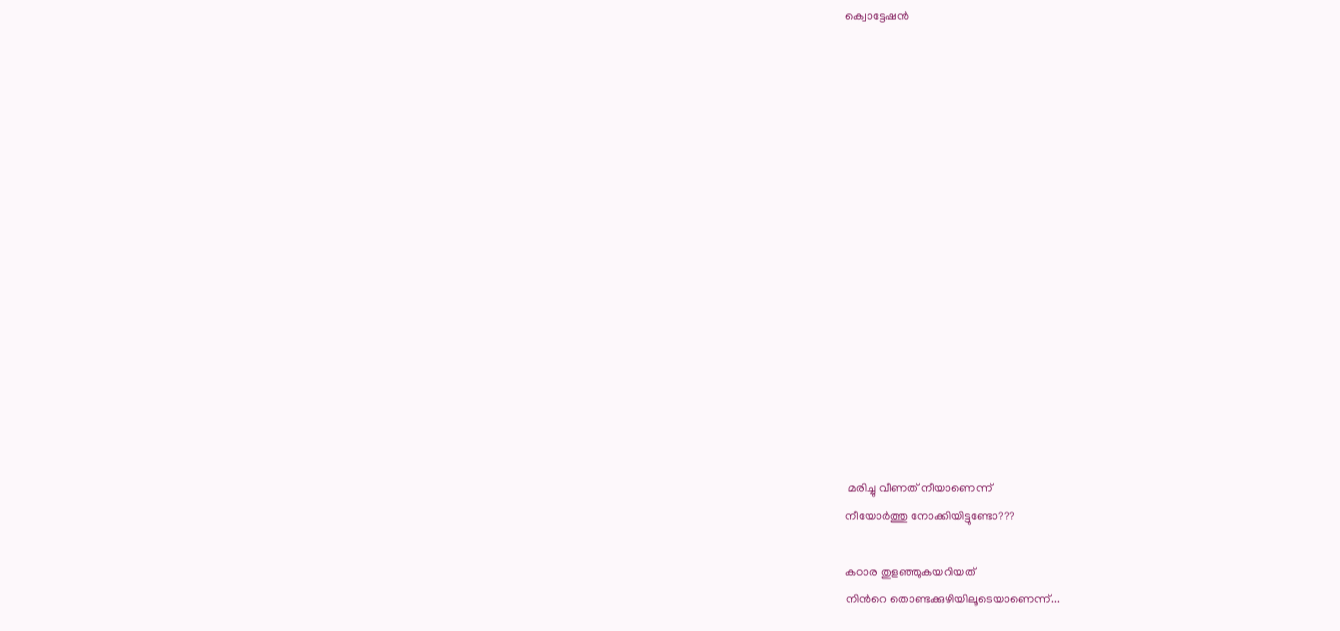ക്വൊട്ടേഷന്‍
















 മരിച്ചു വീണത്‌ നീയാണെന്ന്
നീയോര്‍ത്തു നോക്കിയിട്ടുണ്ടോ???

കഠാര തുളഞ്ഞുകയറിയത്
നിന്‍റെ തൊണ്ടക്കുഴിയിലൂടെയാണെന്ന്...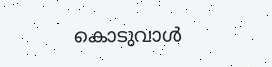കൊടുവാള്‍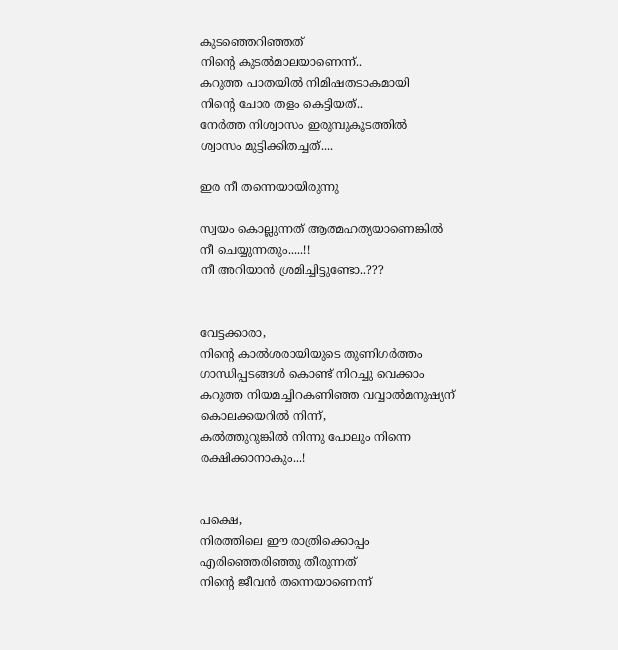കുടഞ്ഞെറിഞ്ഞത്
നിന്‍റെ കുടല്‍മാലയാണെന്ന്..
കറുത്ത പാതയില്‍ നിമിഷതടാകമായി
നിന്‍റെ ചോര തളം കെട്ടിയത്..
നേര്‍ത്ത നിശ്വാസം ഇരുമ്പുകൂടത്തില്‍ ‍
ശ്വാസം മുട്ടിക്കിതച്ചത്....

ഇര നീ തന്നെയായിരുന്നു

സ്വയം കൊല്ലുന്നത് ആത്മഹത്യയാണെങ്കില്‍
നീ ചെയ്യുന്നതും.....!!
നീ അറിയാന്‍ ശ്രമിച്ചിട്ടുണ്ടോ..???


വേട്ടക്കാരാ,
നിന്‍റെ കാല്‍ശരായിയുടെ തുണിഗര്‍ത്തം
ഗാന്ധിപ്പടങ്ങള്‍ കൊണ്ട് നിറച്ചു വെക്കാം
കറുത്ത നിയമച്ചിറകണിഞ്ഞ വവ്വാല്‍മനുഷ്യന് ‍‍
കൊലക്കയറില്‍ നിന്ന്,
കല്‍ത്തുറുങ്കില്‍ നിന്നു പോലും നിന്നെ രക്ഷിക്കാനാകും...!


പക്ഷെ,
നിരത്തിലെ ഈ രാത്രിക്കൊപ്പം
എരിഞ്ഞെരിഞ്ഞു തീരുന്നത്
നിന്‍റെ ജീവന്‍ തന്നെയാണെന്ന്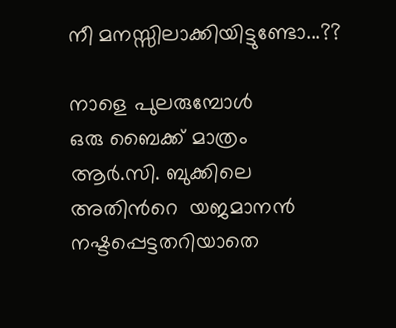നീ മനസ്സിലാക്കിയിട്ടുണ്ടോ...??

നാളെ പുലരുമ്പോള്‍
ഒരു ബൈക്ക് മാത്രം
ആര്‍.സി. ബുക്കിലെ അതിന്‍റെ  യജമാനന്‍
നഷ്ടപ്പെട്ടതറിയാതെ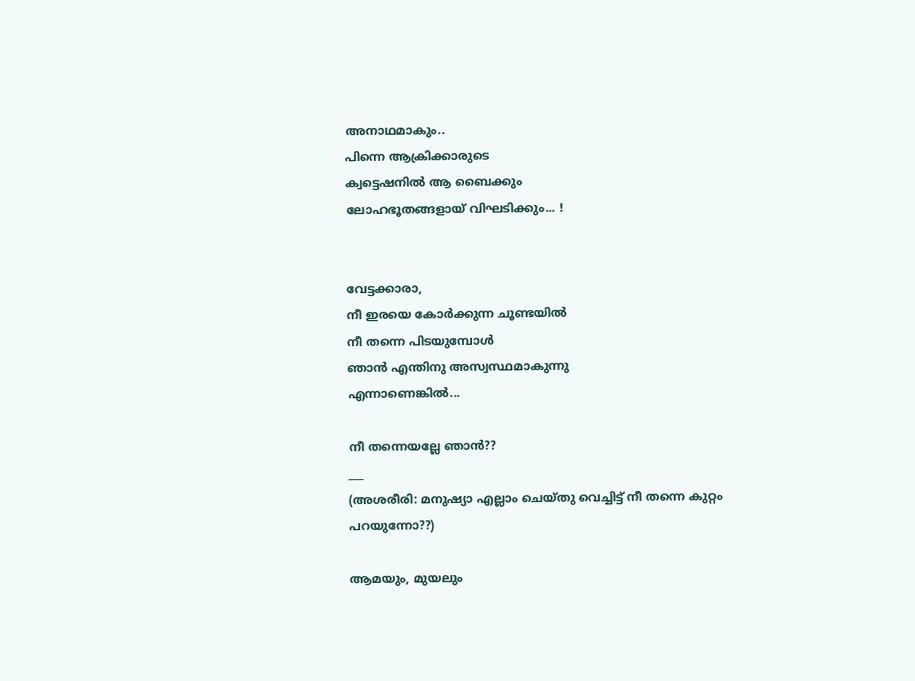അനാഥമാകും..
പിന്നെ ആക്രിക്കാരുടെ
ക്വട്ടെഷനില്‍ ആ ബൈക്കും
ലോഹഭൂതങ്ങളായ് വിഘടിക്കും... !


വേട്ടക്കാരാ,
നീ ഇരയെ കോര്‍ക്കുന്ന ചൂണ്ടയില്‍
നീ തന്നെ പിടയുമ്പോള്‍
ഞാന്‍ എന്തിനു അസ്വസ്ഥമാകുന്നു
എന്നാണെങ്കില്‍‍...

നീ തന്നെയല്ലേ ഞാന്‍??
___
(അശരീരി: മനുഷ്യാ എല്ലാം ചെയ്തു വെച്ചിട്ട് നീ തന്നെ കുറ്റം
പറയുന്നോ??)

ആമയും, മുയലും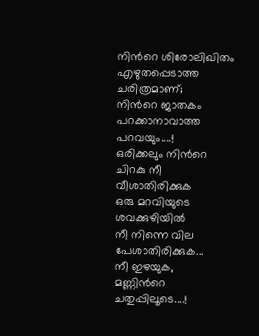നിന്‍റെ ശിരോലിഖിതം
എഴുതപ്പെടാത്ത ചരിത്രമാണ്;
നിന്‍റെ ജാതകം
പറക്കാനാവാത്ത പറവയും....!
ഒരിക്കലും നിന്‍റെ ചിറകു നീ വീശാതിരിക്കുക
ഒരു മറവിയുടെ ശവക്കുഴിയില്‍
നീ നിന്നെ വില പേശാതിരിക്കുക...
നീ ഇഴയുക,
മണ്ണിന്‍റെ ചതുപ്പിലൂടെ....!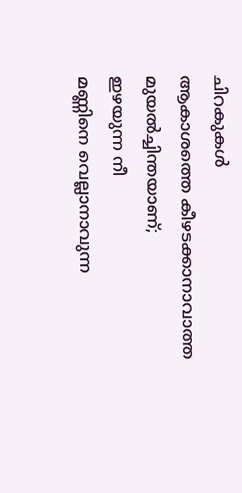ചിറകുകള്‍
ആകാശത്തെ കീഴടക്കാനാവാത്ത
മുയല്‍ച്ചിന്തയാണ്;
ഇഴയുന്ന നീ
മണ്ണിനെ വെല്ലാനാവുന്ന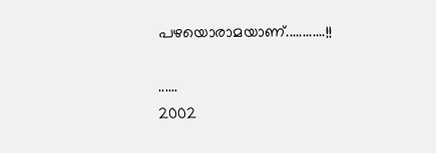പഴയൊരാമയാണ്............!!

......
2002